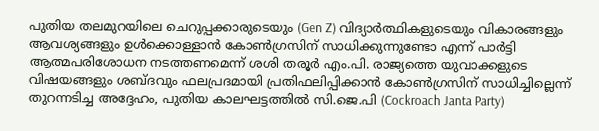പുതിയ തലമുറയിലെ ചെറുപ്പക്കാരുടെയും (Gen Z) വിദ്യാർത്ഥികളുടെയും വികാരങ്ങളും ആവശ്യങ്ങളും ഉൾക്കൊള്ളാൻ കോൺഗ്രസിന് സാധിക്കുന്നുണ്ടോ എന്ന് പാർട്ടി ആത്മപരിശോധന നടത്തണമെന്ന് ശശി തരൂർ എം.പി. രാജ്യത്തെ യുവാക്കളുടെ വിഷയങ്ങളും ശബ്ദവും ഫലപ്രദമായി പ്രതിഫലിപ്പിക്കാൻ കോൺഗ്രസിന് സാധിച്ചില്ലെന്ന് തുറന്നടിച്ച അദ്ദേഹം, പുതിയ കാലഘട്ടത്തിൽ സി.ജെ.പി (Cockroach Janta Party)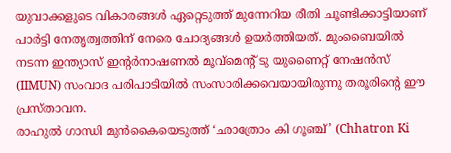യുവാക്കളുടെ വികാരങ്ങൾ ഏറ്റെടുത്ത് മുന്നേറിയ രീതി ചൂണ്ടിക്കാട്ടിയാണ് പാർട്ടി നേതൃത്വത്തിന് നേരെ ചോദ്യങ്ങൾ ഉയർത്തിയത്. മുംബൈയിൽ നടന്ന ഇന്ത്യാസ് ഇന്റർനാഷണൽ മൂവ്മെന്റ് ടു യുണൈറ്റ് നേഷൻസ് (IIMUN) സംവാദ പരിപാടിയിൽ സംസാരിക്കവെയായിരുന്നു തരൂരിന്റെ ഈ പ്രസ്താവന.
രാഹുൽ ഗാന്ധി മുൻകൈയെടുത്ത് ‘ഛാത്രോം കി ഗൂഞ്ച്’ (Chhatron Ki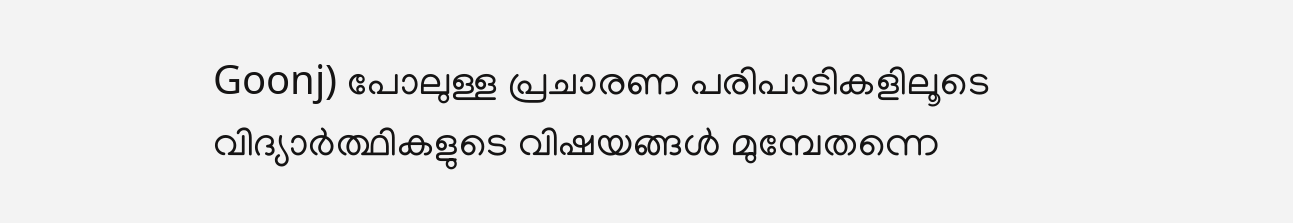Goonj) പോലുള്ള പ്രചാരണ പരിപാടികളിലൂടെ വിദ്യാർത്ഥികളുടെ വിഷയങ്ങൾ മുമ്പേതന്നെ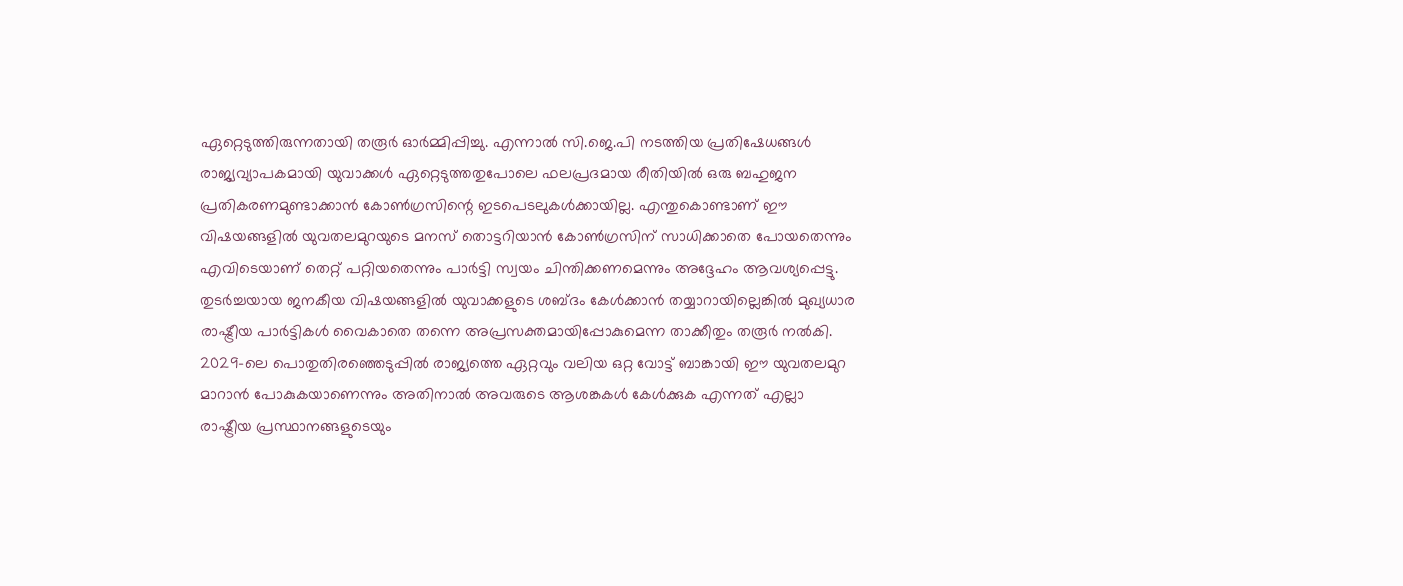ഏറ്റെടുത്തിരുന്നതായി തരൂർ ഓർമ്മിപ്പിച്ചു. എന്നാൽ സി.ജെ.പി നടത്തിയ പ്രതിഷേധങ്ങൾ രാജ്യവ്യാപകമായി യുവാക്കൾ ഏറ്റെടുത്തതുപോലെ ഫലപ്രദമായ രീതിയിൽ ഒരു ബഹുജന പ്രതികരണമുണ്ടാക്കാൻ കോൺഗ്രസിന്റെ ഇടപെടലുകൾക്കായില്ല. എന്തുകൊണ്ടാണ് ഈ വിഷയങ്ങളിൽ യുവതലമുറയുടെ മനസ് തൊട്ടറിയാൻ കോൺഗ്രസിന് സാധിക്കാതെ പോയതെന്നും എവിടെയാണ് തെറ്റ് പറ്റിയതെന്നും പാർട്ടി സ്വയം ചിന്തിക്കണമെന്നും അദ്ദേഹം ആവശ്യപ്പെട്ടു.
തുടർച്ചയായ ജനകീയ വിഷയങ്ങളിൽ യുവാക്കളുടെ ശബ്ദം കേൾക്കാൻ തയ്യാറായില്ലെങ്കിൽ മുഖ്യധാര രാഷ്ട്രീയ പാർട്ടികൾ വൈകാതെ തന്നെ അപ്രസക്തമായിപ്പോകുമെന്ന താക്കീതും തരൂർ നൽകി. 2029-ലെ പൊതുതിരഞ്ഞെടുപ്പിൽ രാജ്യത്തെ ഏറ്റവും വലിയ ഒറ്റ വോട്ട് ബാങ്കായി ഈ യുവതലമുറ മാറാൻ പോകുകയാണെന്നും അതിനാൽ അവരുടെ ആശങ്കകൾ കേൾക്കുക എന്നത് എല്ലാ രാഷ്ട്രീയ പ്രസ്ഥാനങ്ങളുടെയും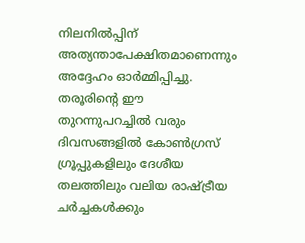നിലനിൽപ്പിന് അത്യന്താപേക്ഷിതമാണെന്നും അദ്ദേഹം ഓർമ്മിപ്പിച്ചു. തരൂരിന്റെ ഈ തുറന്നുപറച്ചിൽ വരും ദിവസങ്ങളിൽ കോൺഗ്രസ് ഗ്രൂപ്പുകളിലും ദേശീയ തലത്തിലും വലിയ രാഷ്ട്രീയ ചർച്ചകൾക്കും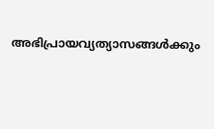അഭിപ്രായവ്യത്യാസങ്ങൾക്കും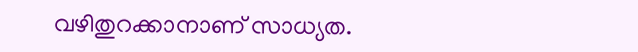വഴിതുറക്കാനാണ് സാധ്യത.